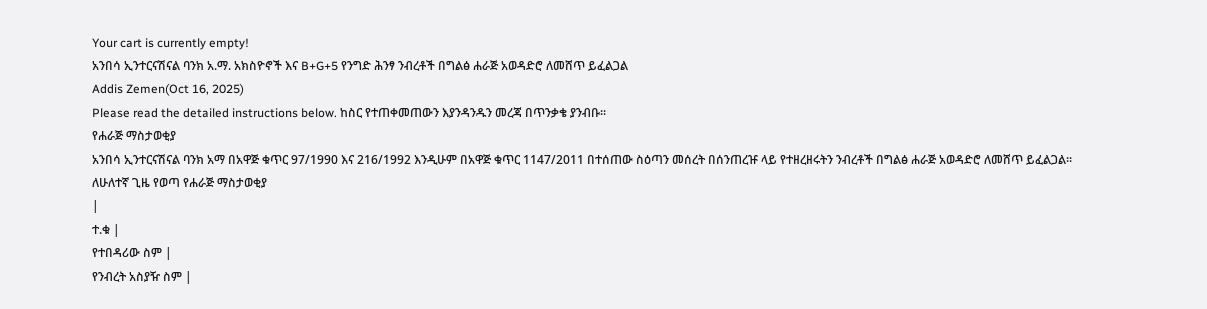Your cart is currently empty!
አንበሳ ኢንተርናሽናል ባንክ አ.ማ. አክስዮኖች እና B+G+5 የንግድ ሕንፃ ንብረቶች በግልፅ ሐራጅ አወዳድሮ ለመሸጥ ይፈልጋል
Addis Zemen(Oct 16, 2025)
Please read the detailed instructions below. ከስር የተጠቀመጠውን እያንዳንዱን መረጃ በጥንቃቄ ያንብቡ።
የሐራጅ ማስታወቂያ
አንበሳ ኢንተርናሽናል ባንክ አማ በአዋጅ ቁጥር 97/1990 እና 216/1992 እንዲሁም በአዋጅ ቁጥር 1147/2011 በተሰጠው ስዕጣን መሰረት በሰንጠረዡ ላይ የተዘረዘሩትን ንብረቶች በግልፅ ሐራጅ አወዳድሮ ለመሸጥ ይፈልጋል፡፡
ለሁለተኛ ጊዜ የወጣ የሐራጅ ማስታወቂያ
|
ተ.ቁ |
የተበዳሪው ስም |
የንብረት አስያዥ ስም |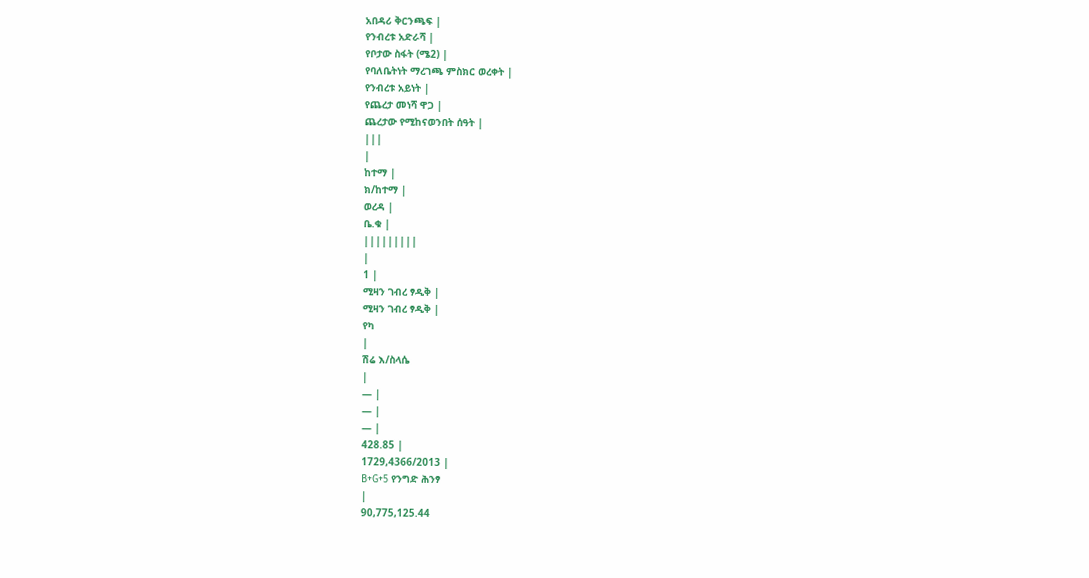አበዳሪ ቅርንጫፍ |
የንብረቱ አድራሻ |
የቦታው ስፋት (ሜ2) |
የባለቤትነት ማረገጫ ምስክር ወረቀት |
የንብረቱ አይነት |
የጨረታ መነሻ ዋጋ |
ጨረታው የሚከናወንበት ሰዓት |
|||
|
ከተማ |
ክ/ከተማ |
ወረዳ |
ቤ.ቁ |
|||||||||
|
1 |
ሚዛን ገብረ ፃዲቅ |
ሚዛን ገብረ ፃዲቅ |
የካ
|
ሽሬ እ/ስላሴ
|
— |
— |
— |
428.85 |
1729,4366/2013 |
B+G+5 የንግድ ሕንፃ
|
90,775,125.44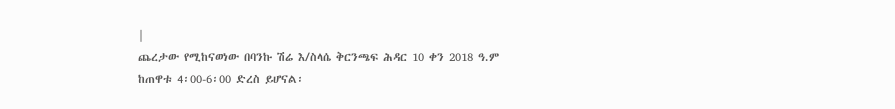|
ጨረታው የሚከናወነው በባንኩ ሽሬ እ/ስላሴ ቅርንጫፍ ሕዳር 10 ቀን 2018 ዓ.ም ከጠዋቱ 4፡00-6፡00 ድረስ ይሆናል፡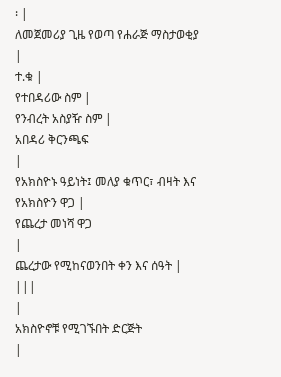፡ |
ለመጀመሪያ ጊዜ የወጣ የሐራጅ ማስታወቂያ
|
ተ.ቁ |
የተበዳሪው ስም |
የንብረት አስያዥ ስም |
አበዳሪ ቅርንጫፍ
|
የአክስዮኑ ዓይነት፤ መለያ ቁጥር፣ ብዛት እና የአክስዮን ዋጋ |
የጨረታ መነሻ ዋጋ
|
ጨረታው የሚከናወንበት ቀን እና ሰዓት |
|||
|
አክስዮኖቹ የሚገኙበት ድርጅት
|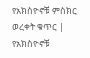የአክስዮኖቹ ምስክር ወረቀት ቁጥር |
የአክስዮኖቹ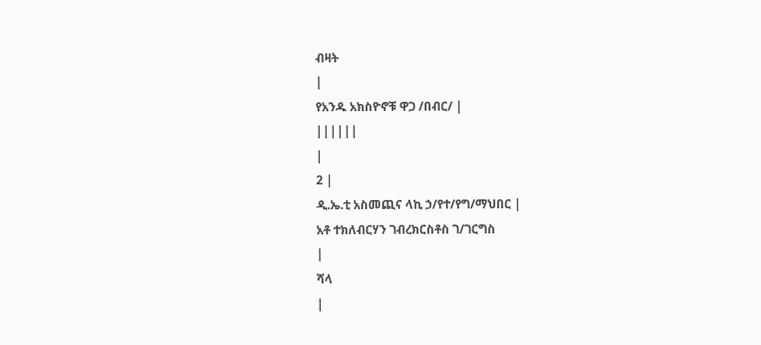ብዛት
|
የአንዱ አክስዮኖቹ ዋጋ /በብር/ |
||||||
|
2 |
ዲ.ኤ.ቲ አስመጪና ላኪ ኃ/የተ/የግ/ማህበር |
አቶ ተክለብርሃን ገብረክርስቶስ ገ/ገርግስ
|
ሻላ
|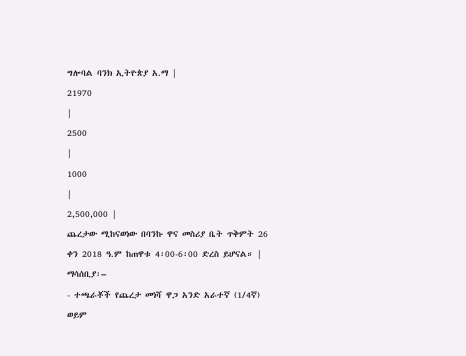ግሎባል ባንክ ኢትዮጵያ አ.ማ |
21970
|
2500
|
1000
|
2,500,000 |
ጨረታው ሚከናወነው በባንኩ ዋና መስሪያ ቤት ጥቅምት 26 ቀን 2018 ዓ.ም ከጠዋቱ 4፡00-6፡00 ድረስ ይሆናል። |
ማሳሰቢያ፡–
- ተጫራቾች የጨረታ መነሻ ዋጋ አንድ አራተኛ (1/4ኛ) ወይም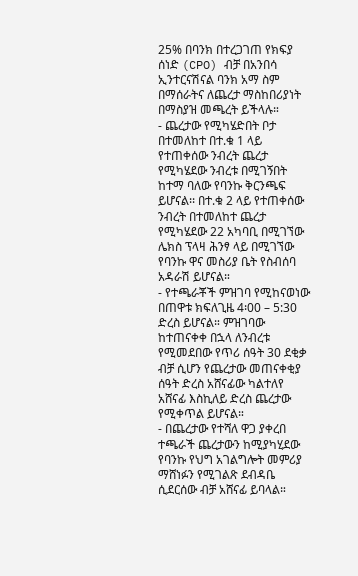25% በባንክ በተረጋገጠ የክፍያ ሰነድ (CPO) ብቻ በአንበሳ ኢንተርናሽናል ባንክ አማ ስም በማሰራትና ለጨረታ ማስከበሪያነት በማስያዝ መጫረት ይችላሉ።
- ጨረታው የሚካሄድበት ቦታ በተመለከተ በተ.ቁ 1 ላይ የተጠቀሰው ንብረት ጨረታ የሚካሄደው ንብረቱ በሚገኝበት ከተማ ባለው የባንኩ ቅርንጫፍ ይሆናል፡፡ በተ.ቁ 2 ላይ የተጠቀሰው ንብረት በተመለከተ ጨረታ የሚካሄደው 22 አካባቢ በሚገኘው ሌክስ ፕላዛ ሕንፃ ላይ በሚገኘው የባንኩ ዋና መስሪያ ቤት የስብሰባ አዳራሽ ይሆናል።
- የተጫራቾች ምዝገባ የሚከናወነው በጠዋቱ ክፍለጊዜ 4፡00 – 5:30 ድረስ ይሆናል። ምዝገባው ከተጠናቀቀ በኋላ ለንብረቱ የሚመደበው የጥሪ ሰዓት 30 ደቂቃ ብቻ ሲሆን የጨረታው መጠናቀቂያ ሰዓት ድረስ አሸናፊው ካልተለየ አሸናፊ እስኪለይ ድረስ ጨረታው የሚቀጥል ይሆናል።
- በጨረታው የተሻለ ዋጋ ያቀረበ ተጫራች ጨረታውን ከሚያካሂደው የባንኩ የህግ አገልግሎት መምሪያ ማሸነፉን የሚገልጽ ደብዳቤ ሲደርሰው ብቻ አሸናፊ ይባላል።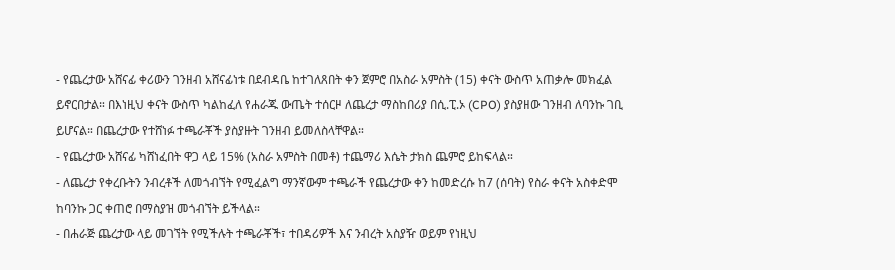- የጨረታው አሸናፊ ቀሪውን ገንዘብ አሸናፊነቱ በደብዳቤ ከተገለጸበት ቀን ጀምሮ በአስራ አምስት (15) ቀናት ውስጥ አጠቃሎ መክፈል ይኖርበታል። በእነዚህ ቀናት ውስጥ ካልከፈለ የሐራጁ ውጤት ተሰርዞ ለጨረታ ማስከበሪያ በሲ.ፒ.ኦ (CPO) ያስያዘው ገንዘብ ለባንኩ ገቢ ይሆናል። በጨረታው የተሸነፉ ተጫራቾች ያስያዙት ገንዘብ ይመለስላቸዋል።
- የጨረታው አሸናፊ ካሸነፈበት ዋጋ ላይ 15% (አስራ አምስት በመቶ) ተጨማሪ እሴት ታክስ ጨምሮ ይከፍላል።
- ለጨረታ የቀረቡትን ንብረቶች ለመጎብኘት የሚፈልግ ማንኛውም ተጫራች የጨረታው ቀን ከመድረሱ ከ7 (ሰባት) የስራ ቀናት አስቀድሞ ከባንኩ ጋር ቀጠሮ በማስያዝ መጎብኘት ይችላል።
- በሐራጅ ጨረታው ላይ መገኘት የሚችሉት ተጫራቾች፣ ተበዳሪዎች እና ንብረት አስያዥ ወይም የነዚህ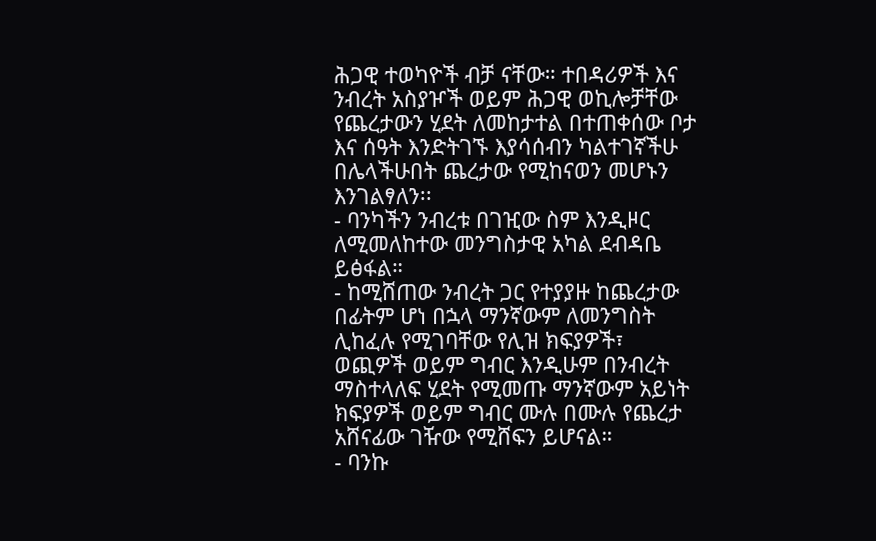ሕጋዊ ተወካዮች ብቻ ናቸው። ተበዳሪዎች እና ንብረት አስያዦች ወይም ሕጋዊ ወኪሎቻቸው የጨረታውን ሂደት ለመከታተል በተጠቀሰው ቦታ እና ሰዓት እንድትገኙ እያሳሰብን ካልተገኛችሁ በሌላችሁበት ጨረታው የሚከናወን መሆኑን እንገልፃለን፡፡
- ባንካችን ንብረቱ በገዢው ስም እንዲዞር ለሚመለከተው መንግስታዊ አካል ደብዳቤ ይፅፋል።
- ከሚሸጠው ንብረት ጋር የተያያዙ ከጨረታው በፊትም ሆነ በኋላ ማንኛውም ለመንግስት ሊከፈሉ የሚገባቸው የሊዝ ክፍያዎች፣ ወጪዎች ወይም ግብር እንዲሁም በንብረት ማስተላለፍ ሂደት የሚመጡ ማንኛውም አይነት ክፍያዎች ወይም ግብር ሙሉ በሙሉ የጨረታ አሸናፊው ገዥው የሚሸፍን ይሆናል።
- ባንኩ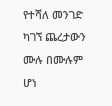የተሻለ መንገድ ካገኘ ጨረታውን ሙሉ በሙሉም ሆነ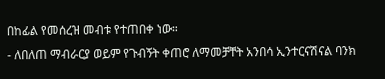በከፊል የመሰረዝ መብቱ የተጠበቀ ነው።
- ለበለጠ ማብራርያ ወይም የጉብኝት ቀጠሮ ለማመቻቸት አንበሳ ኢንተርናሽናል ባንክ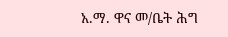አ.ማ. ዋና መ/ቤት ሕግ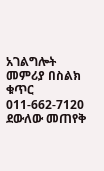አገልግሎት መምሪያ በስልክ ቁጥር 011-662-7120 ደውለው መጠየቅ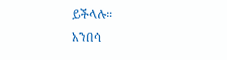ይችላሉ።
አንበሳ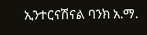ኢንተርናሽናል ባንክ አ.ማ.